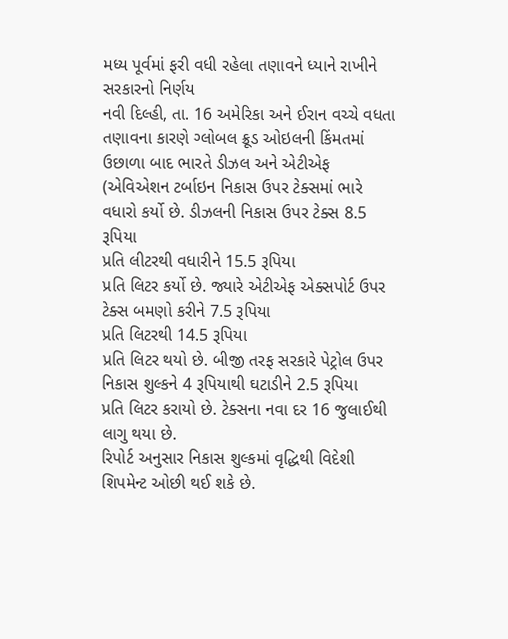મધ્ય પૂર્વમાં ફરી વધી રહેલા તણાવને ધ્યાને રાખીને સરકારનો નિર્ણય
નવી દિલ્હી, તા. 16 અમેરિકા અને ઈરાન વચ્ચે વધતા તણાવના કારણે ગ્લોબલ ક્રૂડ ઓઇલની કિંમતમાં ઉછાળા બાદ ભારતે ડીઝલ અને એટીએફ (એવિએશન ટર્બાઇન નિકાસ ઉપર ટેક્સમાં ભારે વધારો કર્યો છે. ડીઝલની નિકાસ ઉપર ટેક્સ 8.5 રૂપિયા
પ્રતિ લીટરથી વધારીને 15.5 રૂપિયા
પ્રતિ લિટર કર્યો છે. જ્યારે એટીએફ એક્સપોર્ટ ઉપર ટેક્સ બમણો કરીને 7.5 રૂપિયા
પ્રતિ લિટરથી 14.5 રૂપિયા
પ્રતિ લિટર થયો છે. બીજી તરફ સરકારે પેટ્રોલ ઉપર નિકાસ શુલ્કને 4 રૂપિયાથી ઘટાડીને 2.5 રૂપિયા
પ્રતિ લિટર કરાયો છે. ટેક્સના નવા દર 16 જુલાઈથી
લાગુ થયા છે.
રિપોર્ટ અનુસાર નિકાસ શુલ્કમાં વૃદ્ધિથી વિદેશી શિપમેન્ટ ઓછી થઈ શકે છે.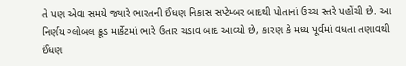તે પણ એવા સમયે જ્યારે ભારતની ઈંધણ નિકાસ સપ્ટેમ્બર બાદથી પોતાનાં ઉચ્ચ સ્તરે પહોંચી છે. આ નિર્ણય ગ્લોબલ ક્રૂડ માર્કેટમાં ભારે ઉતાર ચડાવ બાદ આવ્યો છે, કારણ કે મધ્ય પૂર્વમાં વધતા તણાવથી ઈંધણ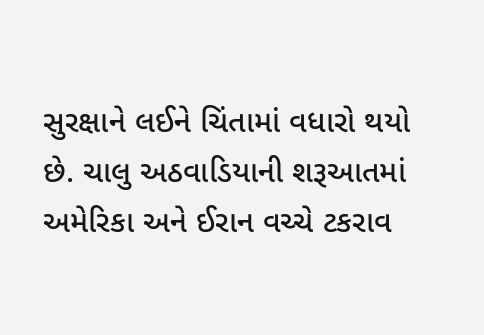સુરક્ષાને લઈને ચિંતામાં વધારો થયો છે. ચાલુ અઠવાડિયાની શરૂઆતમાં અમેરિકા અને ઈરાન વચ્ચે ટકરાવ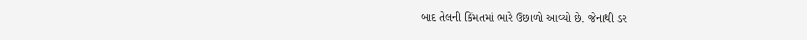બાદ તેલની કિંમતમાં ભારે ઉછાળો આવ્યો છે. જેનાથી ડર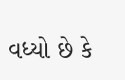વધ્યો છે કે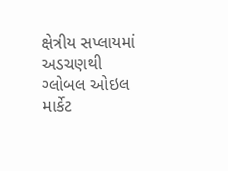ક્ષેત્રીય સપ્લાયમાં અડચણથી ગ્લોબલ ઓઇલ માર્કેટ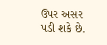ઉપર અસર પડી શકે છે.